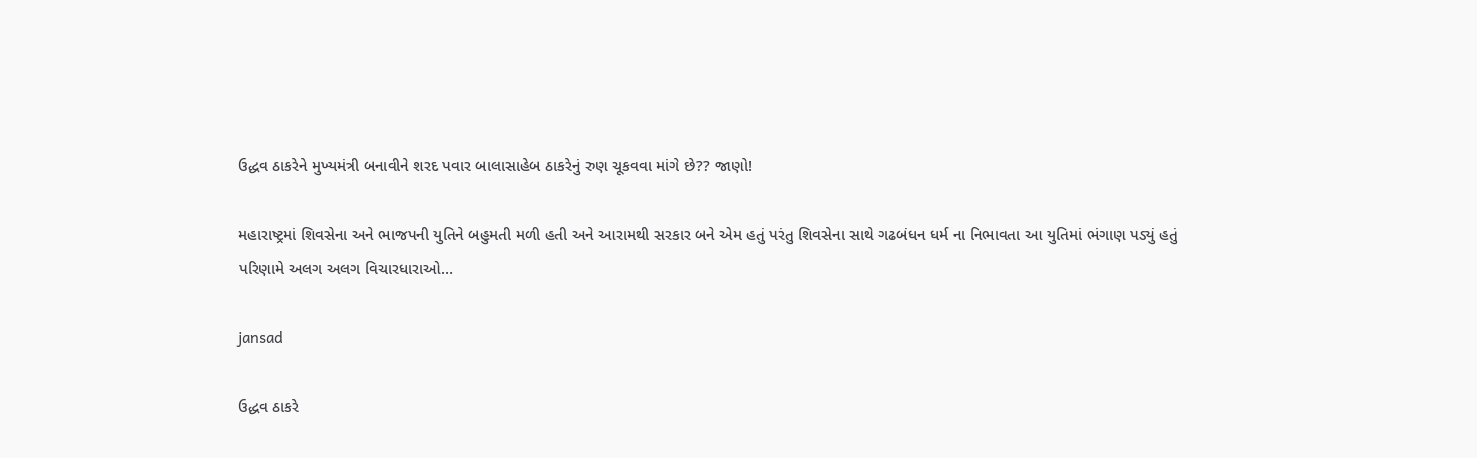ઉદ્ધવ ઠાકરેને મુખ્યમંત્રી બનાવીને શરદ પવાર બાલાસાહેબ ઠાકરેનું રુણ ચૂકવવા માંગે છે?? જાણો!

મહારાષ્ટ્રમાં શિવસેના અને ભાજપની યુતિને બહુમતી મળી હતી અને આરામથી સરકાર બને એમ હતું પરંતુ શિવસેના સાથે ગઢબંધન ધર્મ ના નિભાવતા આ યુતિમાં ભંગાણ પડ્યું હતું પરિણામે અલગ અલગ વિચારધારાઓ…

jansad

ઉદ્ધવ ઠાકરે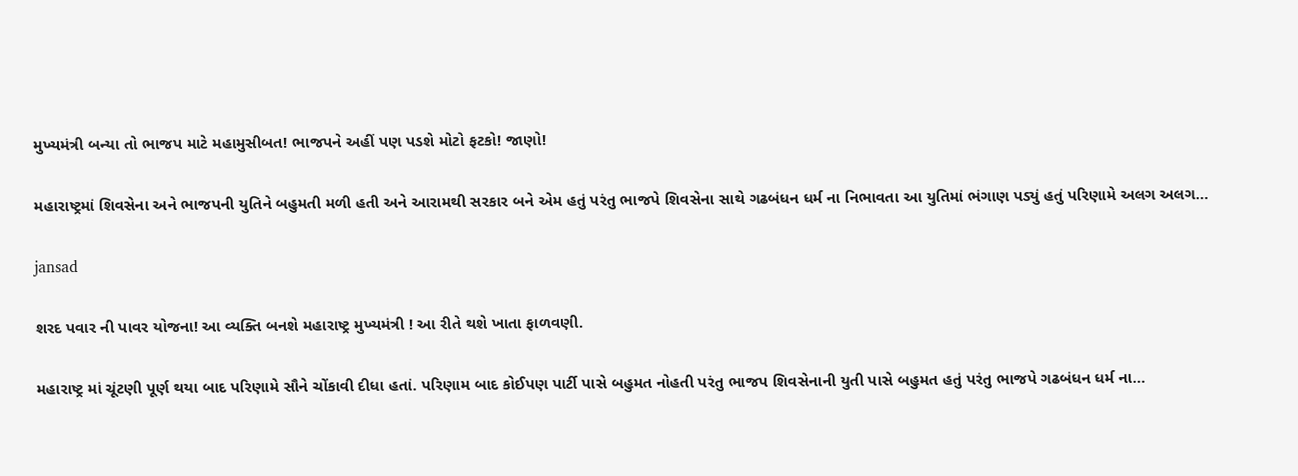મુખ્યમંત્રી બન્યા તો ભાજપ માટે મહામુસીબત! ભાજપને અહીં પણ પડશે મોટો ફટકો! જાણો!

મહારાષ્ટ્રમાં શિવસેના અને ભાજપની યુતિને બહુમતી મળી હતી અને આરામથી સરકાર બને એમ હતું પરંતુ ભાજપે શિવસેના સાથે ગઢબંધન ધર્મ ના નિભાવતા આ યુતિમાં ભંગાણ પડ્યું હતું પરિણામે અલગ અલગ…

jansad

શરદ પવાર ની પાવર યોજના! આ વ્યક્તિ બનશે મહારાષ્ટ્ર મુખ્યમંત્રી ! આ રીતે થશે ખાતા ફાળવણી.

મહારાષ્ટ્ર માં ચૂંટણી પૂર્ણ થયા બાદ પરિણામે સૌને ચોંકાવી દીધા હતાં. પરિણામ બાદ કોઈપણ પાર્ટી પાસે બહુમત નોહતી પરંતુ ભાજપ શિવસેનાની યુતી પાસે બહુમત હતું પરંતુ ભાજપે ગઢબંધન ધર્મ ના…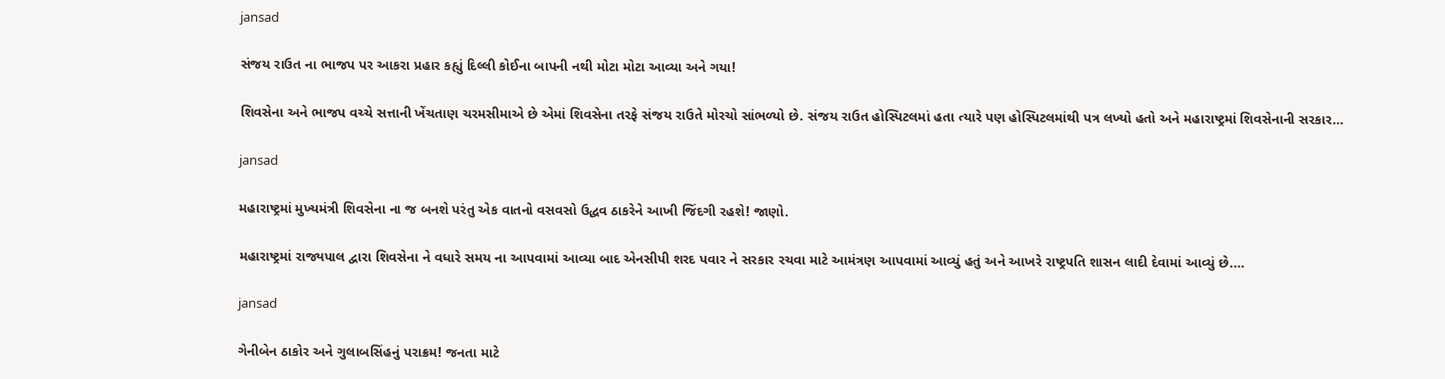jansad

સંજય રાઉત ના ભાજપ પર આકરા પ્રહાર કહ્યું દિલ્લી કોઈના બાપની નથી મોટા મોટા આવ્યા અને ગયા!

શિવસેના અને ભાજપ વચ્ચે સત્તાની ખેંચતાણ ચરમસીમાએ છે એમાં શિવસેના તરફે સંજય રાઉતે મોરચો સાંભળ્યો છે. સંજય રાઉત હોસ્પિટલમાં હતા ત્યારે પણ હોસ્પિટલમાંથી પત્ર લખ્યો હતો અને મહારાષ્ટ્રમાં શિવસેનાની સરકાર…

jansad

મહારાષ્ટ્રમાં મુખ્યમંત્રી શિવસેના ના જ બનશે પરંતુ એક વાતનો વસવસો ઉદ્ધવ ઠાકરેને આખી જિંદગી રહશે! જાણો.

મહારાષ્ટ્રમાં રાજ્યપાલ દ્વારા શિવસેના ને વધારે સમય ના આપવામાં આવ્યા બાદ એનસીપી શરદ પવાર ને સરકાર રચવા માટે આમંત્રણ આપવામાં આવ્યું હતું અને આખરે રાષ્ટ્રપતિ શાસન લાદી દેવામાં આવ્યું છે.…

jansad

ગેનીબેન ઠાકોર અને ગુલાબસિંહનું પરાક્રમ! જનતા માટે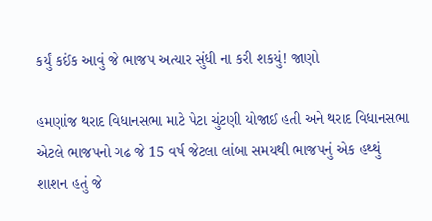કર્યું કઈંક આવું જે ભાજપ અત્યાર સુંધી ના કરી શકયું! જાણો

હમણાંજ થરાદ વિધાનસભા માટે પેટા ચુંટણી યોજાઈ હતી અને થરાદ વિધાનસભા એટલે ભાજપનો ગઢ જે 15 વર્ષ જેટલા લાંબા સમયથી ભાજપનું એક હથ્થું શાશન હતું જે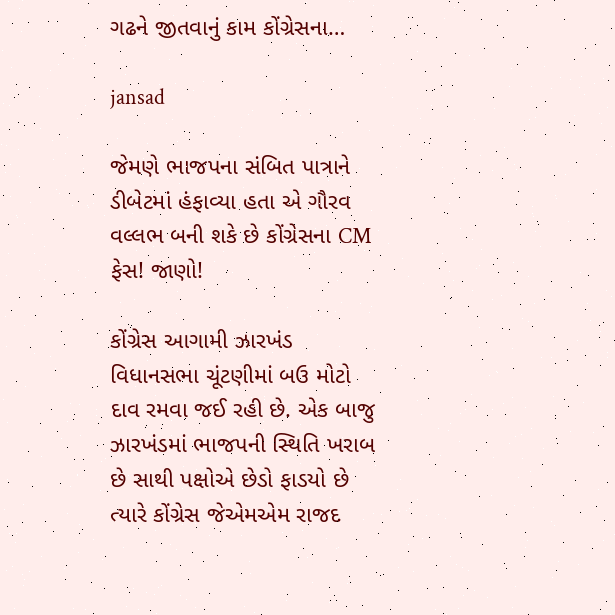ગઢને જીતવાનું કામ કોંગ્રેસના…

jansad

જેમણે ભાજપના સંબિત પાત્રાને ડીબેટમાં હંફાવ્યા હતા એ ગૌરવ વલ્લભ બની શકે છે કોંગ્રેસના CM ફેસ! જાણો!

કોંગ્રેસ આગામી ઝારખંડ વિધાનસભા ચૂંટણીમાં બઉ મોટો દાવ રમવા જઈ રહી છે. એક બાજુ ઝારખંડમાં ભાજપની સ્થિતિ ખરાબ છે સાથી પક્ષોએ છેડો ફાડયો છે ત્યારે કોંગ્રેસ જેએમએમ રાજદ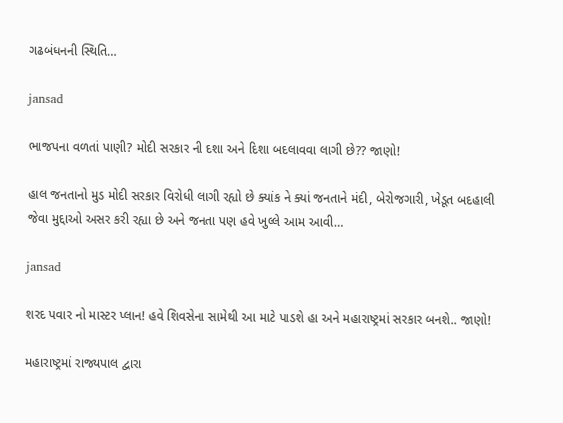ગઢબંધનની સ્થિતિ…

jansad

ભાજપના વળતાં પાણી? મોદી સરકાર ની દશા અને દિશા બદલાવવા લાગી છે?? જાણો!

હાલ જનતાનો મુડ મોદી સરકાર વિરોધી લાગી રહ્યો છે ક્યાંક ને ક્યાં જનતાને મંદી, બેરોજગારી, ખેડૂત બદહાલી જેવા મુદ્દાઓ અસર કરી રહ્યા છે અને જનતા પણ હવે ખુલ્લે આમ આવી…

jansad

શરદ પવાર નો માસ્ટર પ્લાન! હવે શિવસેના સામેથી આ માટે પાડશે હા અને મહારાષ્ટ્રમાં સરકાર બનશે.. જાણો!

મહારાષ્ટ્રમાં રાજ્યપાલ દ્વારા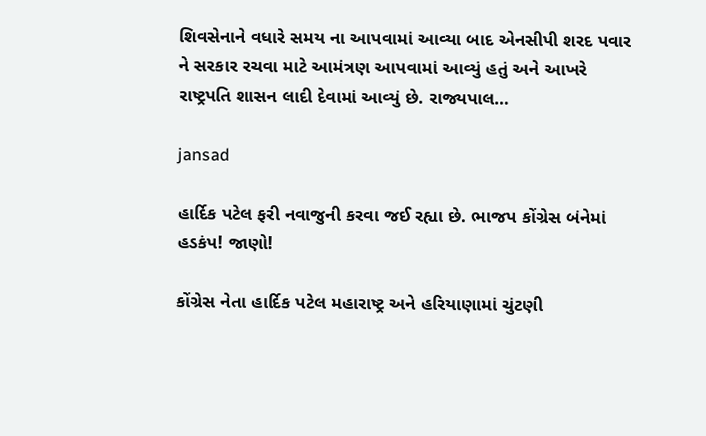શિવસેનાને વધારે સમય ના આપવામાં આવ્યા બાદ એનસીપી શરદ પવાર ને સરકાર રચવા માટે આમંત્રણ આપવામાં આવ્યું હતું અને આખરે રાષ્ટ્રપતિ શાસન લાદી દેવામાં આવ્યું છે. રાજ્યપાલ…

jansad

હાર્દિક પટેલ ફરી નવાજુની કરવા જઈ રહ્યા છે. ભાજપ કોંગ્રેસ બંનેમાં હડકંપ! જાણો!

કોંગ્રેસ નેતા હાર્દિક પટેલ મહારાષ્ટ્ર અને હરિયાણામાં ચુંટણી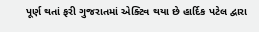પૂર્ણ થતાં ફરી ગુજરાતમાં એક્ટિવ થયા છે હાર્દિક પટેલ દ્વારા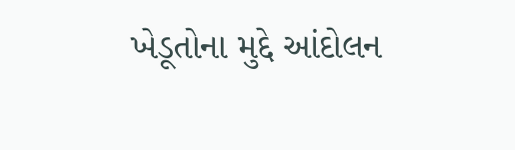ખેડૂતોના મુદ્દે આંદોલન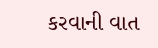કરવાની વાત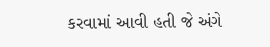કરવામાં આવી હતી જે અંગે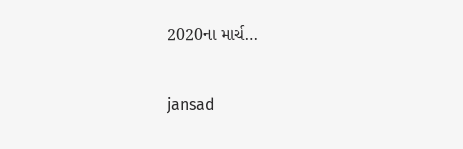2020ના માર્ચ…

jansad